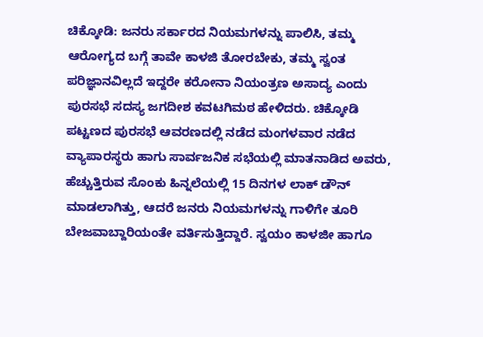ಚಿಕ್ಕೋಡಿ: ಜನರು ಸರ್ಕಾರದ ನಿಯಮಗಳನ್ನು ಪಾಲಿಸಿ, ತಮ್ಮ ಆರೋಗ್ಯದ ಬಗ್ಗೆ ತಾವೇ ಕಾಳಜಿ ತೋರಬೇಕು, ತಮ್ಮ ಸ್ವಂತ ಪರಿಜ್ಞಾನವಿಲ್ಲದೆ ಇದ್ದರೇ ಕರೋನಾ ನಿಯಂತ್ರಣ ಅಸಾದ್ಯ ಎಂದು ಪುರಸಭೆ ಸದಸ್ಯ ಜಗದೀಶ ಕವಟಗಿಮಠ ಹೇಳಿದರು. ಚಿಕ್ಕೋಡಿ ಪಟ್ಟಣದ ಪುರಸಭೆ ಆವರಣದಲ್ಲಿ ನಡೆದ ಮಂಗಳವಾರ ನಡೆದ ವ್ಯಾಪಾರಸ್ಥರು ಹಾಗು ಸಾರ್ವಜನಿಕ ಸಭೆಯಲ್ಲಿ ಮಾತನಾಡಿದ ಅವರು, ಹೆಚ್ಚುತ್ತಿರುವ ಸೊಂಕು ಹಿನ್ನಲೆಯಲ್ಲಿ 15 ದಿನಗಳ ಲಾಕ್ ಡೌನ್ ಮಾಡಲಾಗಿತ್ತು, ಆದರೆ ಜನರು ನಿಯಮಗಳನ್ನು ಗಾಳಿಗೇ ತೂರಿ ಬೇಜವಾಬ್ದಾರಿಯಂತೇ ವರ್ತಿಸುತ್ತಿದ್ದಾರೆ. ಸ್ವಯಂ ಕಾಳಜೀ ಹಾಗೂ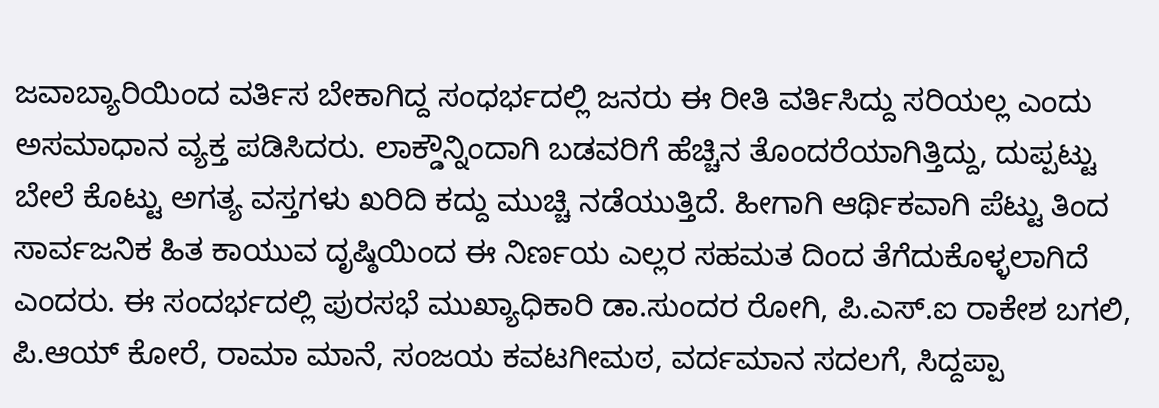ಜವಾಬ್ಯಾರಿಯಿಂದ ವರ್ತಿಸ ಬೇಕಾಗಿದ್ದ ಸಂಧರ್ಭದಲ್ಲಿ ಜನರು ಈ ರೀತಿ ವರ್ತಿಸಿದ್ದು ಸರಿಯಲ್ಲ ಎಂದು ಅಸಮಾಧಾನ ವ್ಯಕ್ತ ಪಡಿಸಿದರು. ಲಾಕ್ಡೌನ್ನಿಂದಾಗಿ ಬಡವರಿಗೆ ಹೆಚ್ಚಿನ ತೊಂದರೆಯಾಗಿತ್ತಿದ್ದು, ದುಪ್ಪಟ್ಟು ಬೇಲೆ ಕೊಟ್ಟು ಅಗತ್ಯ ವಸ್ತಗಳು ಖರಿದಿ ಕದ್ದು ಮುಚ್ಚಿ ನಡೆಯುತ್ತಿದೆ. ಹೀಗಾಗಿ ಆರ್ಥಿಕವಾಗಿ ಪೆಟ್ಟು ತಿಂದ ಸಾರ್ವಜನಿಕ ಹಿತ ಕಾಯುವ ದೃಷ್ಠಿಯಿಂದ ಈ ನಿರ್ಣಯ ಎಲ್ಲರ ಸಹಮತ ದಿಂದ ತೆಗೆದುಕೊಳ್ಳಲಾಗಿದೆ ಎಂದರು. ಈ ಸಂದರ್ಭದಲ್ಲಿ ಪುರಸಭೆ ಮುಖ್ಯಾಧಿಕಾರಿ ಡಾ.ಸುಂದರ ರೋಗಿ, ಪಿ.ಎಸ್.ಐ ರಾಕೇಶ ಬಗಲಿ, ಪಿ.ಆಯ್ ಕೋರೆ, ರಾಮಾ ಮಾನೆ, ಸಂಜಯ ಕವಟಗೀಮಠ, ವರ್ದಮಾನ ಸದಲಗೆ, ಸಿದ್ದಪ್ಪಾ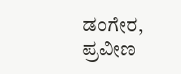ಡಂಗೇರ, ಪ್ರವೀಣ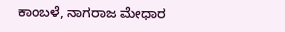ಕಾಂಬಳೆ, ನಾಗರಾಜ ಮೇಧಾರ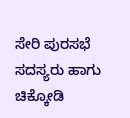ಸೇರಿ ಪುರಸಭೆ ಸದಸ್ಯರು ಹಾಗು ಚಿಕ್ಕೋಡಿ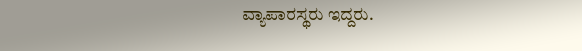ವ್ಯಾಪಾರಸ್ಥರು ಇದ್ದರು.